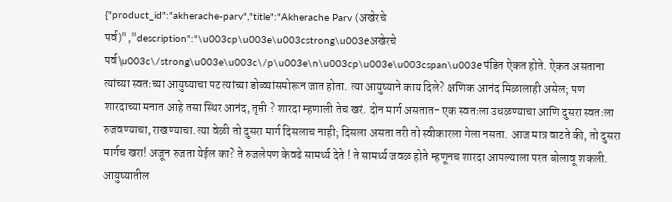{"product_id":"akherache-parv","title":"Akherache Parv (अखेरचे पर्व)","description":"\u003cp\u003e\u003cstrong\u003eअखेरचे पर्व\u003c\/strong\u003e\u003c\/p\u003e\n\u003cp\u003e\u003cspan\u003eपंडित ऐकत होते. ऐकत असताना त्यांच्या स्वतःच्या आयुष्याचा पट त्यांच्या डोळ्यांसमोरून जात होता. त्या आयुष्याने काय दिले? क्षणिक आनंद मिळालाही असेल; पण शारदाच्या मनात आहे तसा स्थिर आनंद, तृप्ती ? शारदा म्हणाली तेच खरं. दोन मार्ग असतात- एक स्वतःला उधळण्याचा आणि दुसरा स्वतःला रुजवण्याचा, राखण्याचा. त्या वेळी तो दुसरा मार्ग दिसलाच नाही; दिसला असता तरी तो स्वीकारला गेला नसता. आज मात्र वाटते की, तो दुसरा मार्गच खरा! अजून रुजता येईल का? ते रुजलेपण केवढे सामर्थ्य देते ! ते सामर्थ्य जवळ होते म्हणूनच शारदा आपल्याला परत बोलावू शकली. आयुष्यातील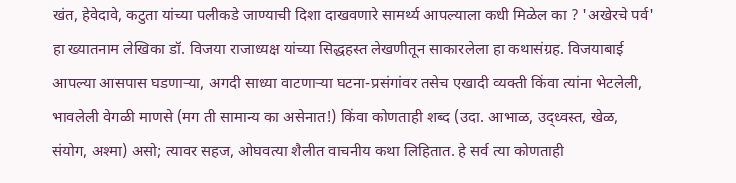खंत, हेवेदावे, कटुता यांच्या पलीकडे जाण्याची दिशा दाखवणारे सामर्थ्य आपल्याला कधी मिळेल का ? 'अखेरचे पर्व' हा ख्यातनाम लेखिका डॉ. विजया राजाध्यक्ष यांच्या सिद्धहस्त लेखणीतून साकारलेला हा कथासंग्रह. विजयाबाई आपल्या आसपास घडणाऱ्या, अगदी साध्या वाटणाऱ्या घटना-प्रसंगांवर तसेच एखादी व्यक्ती किंवा त्यांना भेटलेली, भावलेली वेगळी माणसे (मग ती सामान्य का असेनात!) किंवा कोणताही शब्द (उदा. आभाळ, उद्ध्वस्त, खेळ, संयोग, अश्मा) असो; त्यावर सहज, ओघवत्या शैलीत वाचनीय कथा लिहितात. हे सर्व त्या कोणताही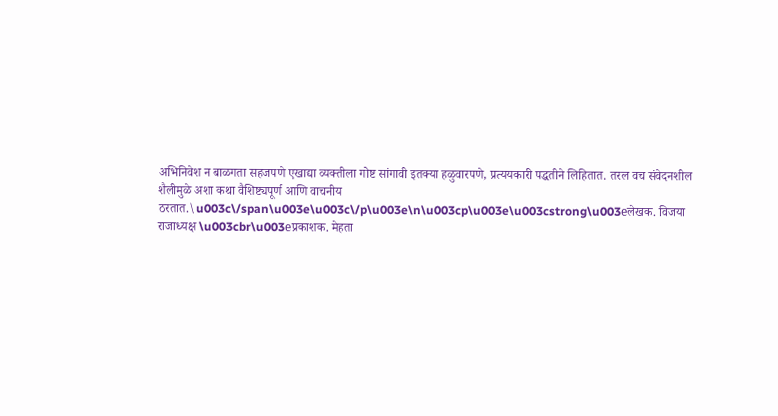अभिनिवेश न बाळगता सहजपणे एखाद्या व्यक्तीला गोष्ट सांगावी इतक्या हळुवारपणे, प्रत्ययकारी पद्धतीने लिहितात. तरल वच संवेदनशील शैलीमुळे अशा कथा वैशिष्ट्यपूर्ण आणि वाचनीय ठरतात.\u003c\/span\u003e\u003c\/p\u003e\n\u003cp\u003e\u003cstrong\u003eलेखक. विजया राजाध्यक्ष \u003cbr\u003eप्रकाशक. मेहता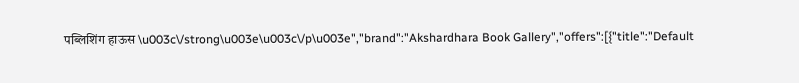पब्लिशिंग हाऊस \u003c\/strong\u003e\u003c\/p\u003e","brand":"Akshardhara Book Gallery","offers":[{"title":"Default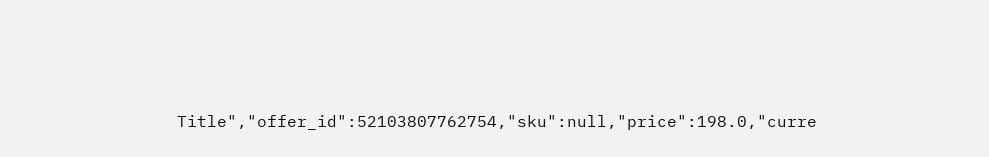Title","offer_id":52103807762754,"sku":null,"price":198.0,"curre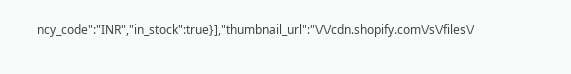ncy_code":"INR","in_stock":true}],"thumbnail_url":"\/\/cdn.shopify.com\/s\/files\/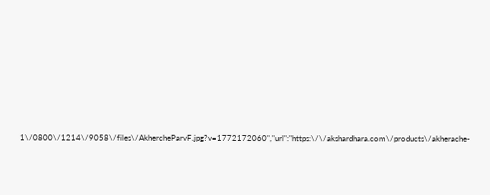1\/0800\/1214\/9058\/files\/AkhercheParvF.jpg?v=1772172060","url":"https:\/\/akshardhara.com\/products\/akherache-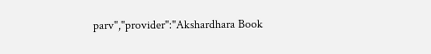parv","provider":"Akshardhara Book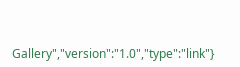Gallery","version":"1.0","type":"link"}